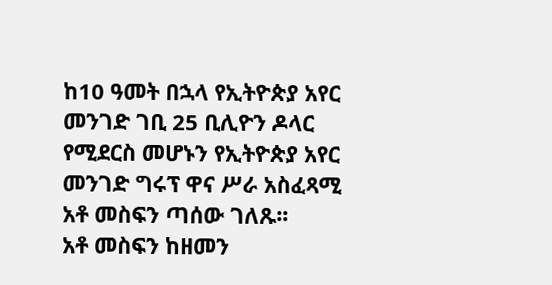ከ10 ዓመት በኋላ የኢትዮጵያ አየር መንገድ ገቢ 25 ቢሊዮን ዶላር የሚደርስ መሆኑን የኢትዮጵያ አየር መንገድ ግሩፕ ዋና ሥራ አስፈጻሚ አቶ መስፍን ጣሰው ገለጹ፡፡
አቶ መስፍን ከዘመን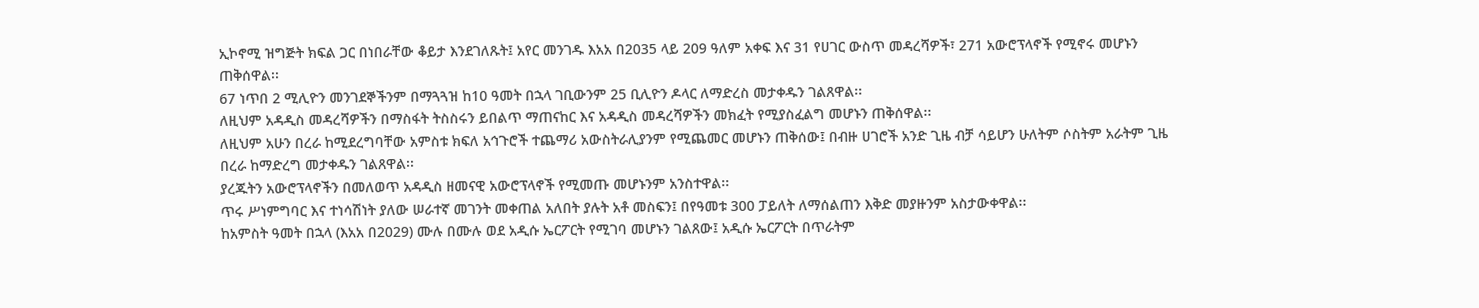ኢኮኖሚ ዝግጅት ክፍል ጋር በነበራቸው ቆይታ እንደገለጹት፤ አየር መንገዱ እአአ በ2035 ላይ 209 ዓለም አቀፍ እና 31 የሀገር ውስጥ መዳረሻዎች፣ 271 አውሮፕላኖች የሚኖሩ መሆኑን ጠቅሰዋል፡፡
67 ነጥበ 2 ሚሊዮን መንገደኞችንም በማጓጓዝ ከ10 ዓመት በኋላ ገቢውንም 25 ቢሊዮን ዶላር ለማድረስ መታቀዱን ገልጸዋል፡፡
ለዚህም አዳዲስ መዳረሻዎችን በማስፋት ትስስሩን ይበልጥ ማጠናከር እና አዳዲስ መዳረሻዎችን መክፈት የሚያስፈልግ መሆኑን ጠቅሰዋል፡፡
ለዚህም አሁን በረራ ከሚደረግባቸው አምስቱ ክፍለ አኅጉሮች ተጨማሪ አውስትራሊያንም የሚጨመር መሆኑን ጠቅሰው፤ በብዙ ሀገሮች አንድ ጊዜ ብቻ ሳይሆን ሁለትም ሶስትም አራትም ጊዜ በረራ ከማድረግ መታቀዱን ገልጸዋል፡፡
ያረጁትን አውሮፕላኖችን በመለወጥ አዳዲስ ዘመናዊ አውሮፕላኖች የሚመጡ መሆኑንም አንስተዋል፡፡
ጥሩ ሥነምግባር እና ተነሳሽነት ያለው ሠራተኛ መገንት መቀጠል አለበት ያሉት አቶ መስፍን፤ በየዓመቱ 300 ፓይለት ለማሰልጠን እቅድ መያዙንም አስታውቀዋል፡፡
ከአምስት ዓመት በኋላ (እአአ በ2029) ሙሉ በሙሉ ወደ አዲሱ ኤርፖርት የሚገባ መሆኑን ገልጸው፤ አዲሱ ኤርፖርት በጥራትም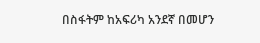በስፋትም ከአፍሪካ አንደኛ በመሆን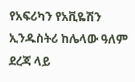የአፍሪካን የአቪዬሽን ኢንዱስትሪ ከሌላው ዓለም ደረጃ ላይ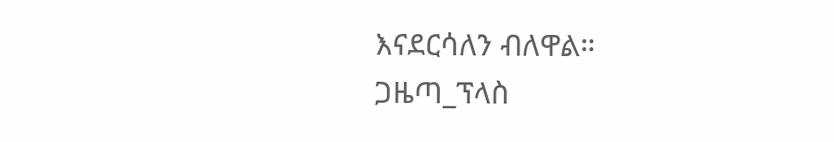እናደርሳለን ብለዋል።
ጋዜጣ_ፕላስ